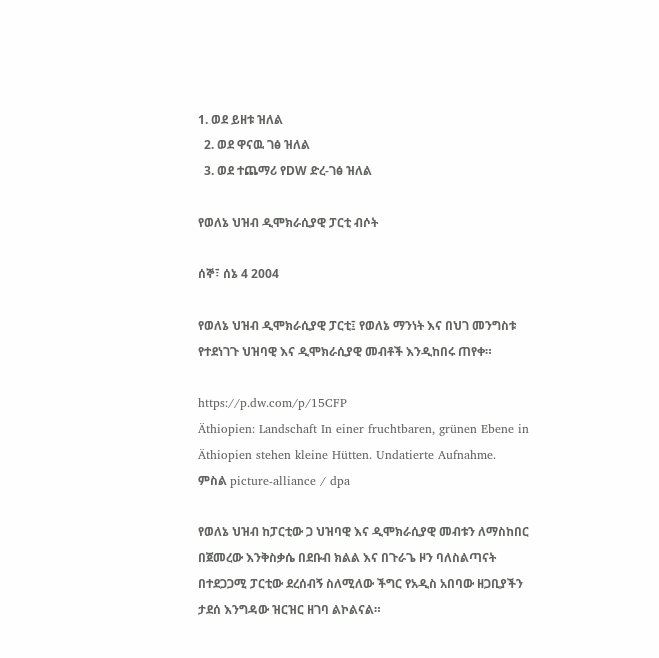1. ወደ ይዘቱ ዝለል
  2. ወደ ዋናዉ ገፅ ዝለል
  3. ወደ ተጨማሪ የDW ድረ-ገፅ ዝለል

የወለኔ ህዝብ ዲሞክራሲያዊ ፓርቲ ብሶት

ሰኞ፣ ሰኔ 4 2004

የወለኔ ህዝብ ዲሞክራሲያዊ ፓርቲ፤ የወለኔ ማንነት እና በህገ መንግስቱ የተደነገጉ ህዝባዊ እና ዲሞክራሲያዊ መብቶች እንዲከበሩ ጠየቀ።

https://p.dw.com/p/15CFP
Äthiopien: Landschaft In einer fruchtbaren, grünen Ebene in Äthiopien stehen kleine Hütten. Undatierte Aufnahme.
ምስል picture-alliance / dpa

የወለኔ ህዝብ ከፓርቲው ጋ ህዝባዊ እና ዲሞክራሲያዊ መብቱን ለማስከበር በጀመረው እንቅስቃሴ በደቡብ ክልል እና በጉራጌ ዞን ባለስልጣናት በተደጋጋሚ ፓርቲው ደረሰብኝ ስለሚለው ችግር የአዲስ አበባው ዘጋቢያችን ታደሰ እንግዳው ዝርዝር ዘገባ ልኮልናል።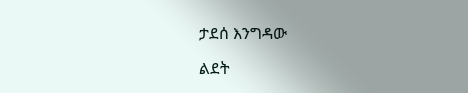ታደሰ እንግዳው

ልደት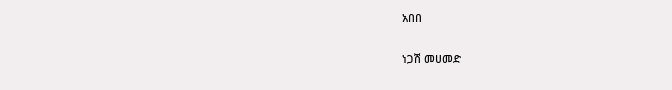አበበ

ነጋሽ መሀመድ